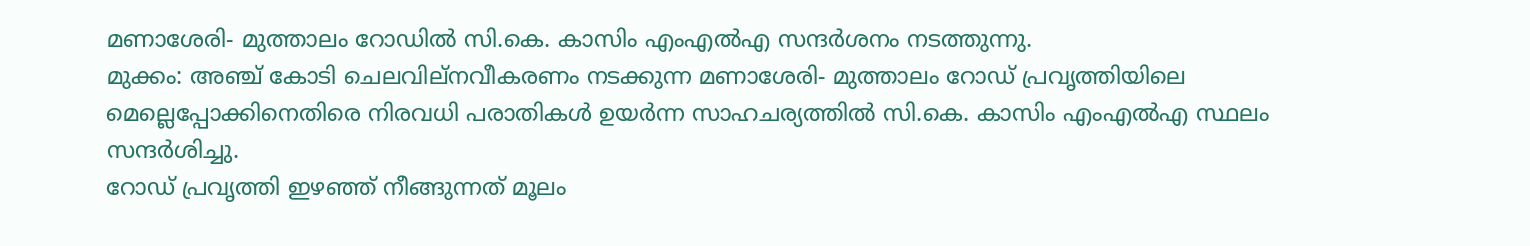മണാശേരി- മുത്താലം റോഡിൽ സി.കെ. കാസിം എംഎൽഎ സന്ദർശനം നടത്തുന്നു.
മുക്കം: അഞ്ച് കോടി ചെലവില്നവീകരണം നടക്കുന്ന മണാശേരി- മുത്താലം റോഡ് പ്രവൃത്തിയിലെ മെല്ലെപ്പോക്കിനെതിരെ നിരവധി പരാതികൾ ഉയർന്ന സാഹചര്യത്തിൽ സി.കെ. കാസിം എംഎൽഎ സ്ഥലം സന്ദർശിച്ചു.
റോഡ് പ്രവൃത്തി ഇഴഞ്ഞ് നീങ്ങുന്നത് മൂലം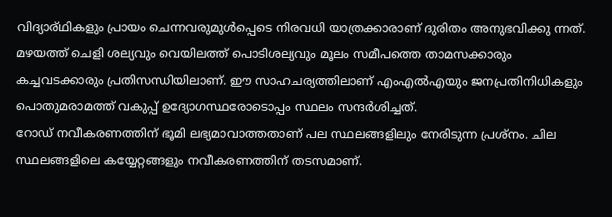വിദ്യാര്ഥികളും പ്രായം ചെന്നവരുമുൾപ്പെടെ നിരവധി യാത്രക്കാരാണ് ദുരിതം അനുഭവിക്കു ന്നത്. മഴയത്ത് ചെളി ശല്യവും വെയിലത്ത് പൊടിശല്യവും മൂലം സമീപത്തെ താമസക്കാരും കച്ചവടക്കാരും പ്രതിസന്ധിയിലാണ്. ഈ സാഹചര്യത്തിലാണ് എംഎൽഎയും ജനപ്രതിനിധികളും പൊതുമരാമത്ത് വകുപ്പ് ഉദ്യോഗസ്ഥരോടൊപ്പം സ്ഥലം സന്ദർശിച്ചത്.
റോഡ് നവീകരണത്തിന് ഭൂമി ലഭ്യമാവാത്തതാണ് പല സ്ഥലങ്ങളിലും നേരിടുന്ന പ്രശ്നം. ചില സ്ഥലങ്ങളിലെ കയ്യേറ്റങ്ങളും നവീകരണത്തിന് തടസമാണ്.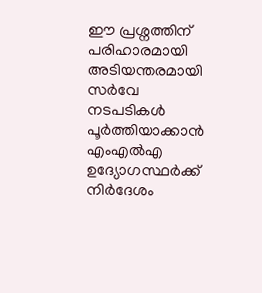ഈ പ്രശ്നത്തിന് പരിഹാരമായി അടിയന്തരമായി സർവേ നടപടികൾ പൂർത്തിയാക്കാൻ എംഎൽഎ ഉദ്യോഗസ്ഥർക്ക് നിർദേശം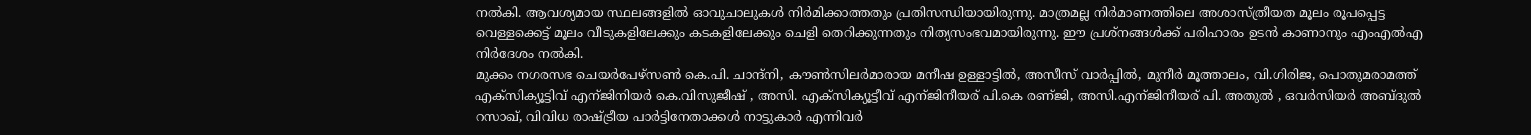നൽകി. ആവശ്യമായ സ്ഥലങ്ങളിൽ ഓവുചാലുകൾ നിർമിക്കാത്തതും പ്രതിസന്ധിയായിരുന്നു. മാത്രമല്ല നിർമാണത്തിലെ അശാസ്ത്രീയത മൂലം രൂപപ്പെട്ട വെള്ളക്കെട്ട് മൂലം വീടുകളിലേക്കും കടകളിലേക്കും ചെളി തെറിക്കുന്നതും നിത്യസംഭവമായിരുന്നു. ഈ പ്രശ്നങ്ങൾക്ക് പരിഹാരം ഉടൻ കാണാനും എംഎൽഎ നിർദേശം നൽകി.
മുക്കം നഗരസഭ ചെയർപേഴ്സൺ കെ.പി. ചാന്ദ്നി, കൗൺസിലർമാരായ മനീഷ ഉള്ളാട്ടിൽ, അസീസ് വാർപ്പിൽ, മുനീർ മൂത്താലം, വി.ഗിരിജ, പൊതുമരാമത്ത് എക്സിക്യൂട്ടിവ് എന്ജിനിയർ കെ.വിസുജീഷ് , അസി. എക്സിക്യൂട്ടീവ് എന്ജിനീയര് പി.കെ രണ്ജി, അസി.എന്ജിനീയര് പി. അതുൽ , ഒവർസിയർ അബ്ദുൽ റസാഖ്, വിവിധ രാഷ്ട്രീയ പാർട്ടിനേതാക്കൾ നാട്ടുകാർ എന്നിവർ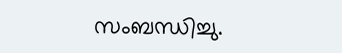സംബന്ധിച്ചു.